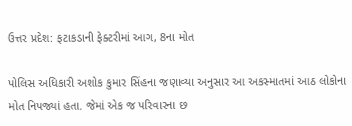ઉત્તર પ્રદેશ: ફટાકડાની ફેક્ટરીમાં આગ, 8ના મોત

પોલિસ અધિકારી અશોક કુમાર સિંહના જણાવ્યા અનુસાર આ અકસ્માતમાં આઠ લોકોના મોત નિપજ્યાં હતા. જેમાં એક જ પરિવારના છ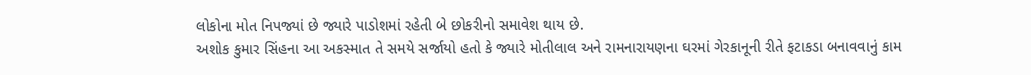લોકોના મોત નિપજ્યાં છે જ્યારે પાડોશમાં રહેતી બે છોકરીનો સમાવેશ થાય છે.
અશોક કુમાર સિંહના આ અકસ્માત તે સમયે સર્જાયો હતો કે જ્યારે મોતીલાલ અને રામનારાયણના ઘરમાં ગેરકાનૂની રીતે ફટાકડા બનાવવાનું કામ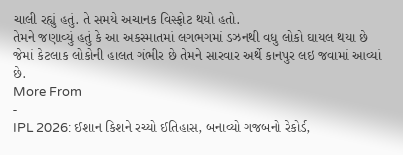ચાલી રહ્યું હતું. તે સમયે અચાનક વિસ્ફોટ થયો હતો.
તેમને જણાવ્યું હતું કે આ અકસ્માતમાં લગભગમાં ડઝનથી વધુ લોકો ઘાયલ થયા છે જેમાં કેટલાક લોકોની હાલત ગંભીર છે તેમને સારવાર અર્થે કાનપુર લઇ જવામાં આવ્યાં છે.
More From
-
IPL 2026: ઈશાન કિશને રચ્યો ઈતિહાસ, બનાવ્યો ગજબનો રેકોર્ડ,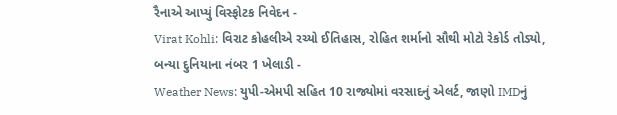રૈનાએ આપ્યું વિસ્ફોટક નિવેદન -
Virat Kohli: વિરાટ કોહલીએ રચ્યો ઈતિહાસ, રોહિત શર્માનો સૌથી મોટો રેકોર્ડ તોડ્યો, બન્યા દુનિયાના નંબર 1 ખેલાડી -
Weather News: યુપી-એમપી સહિત 10 રાજ્યોમાં વરસાદનું એલર્ટ, જાણો IMDનું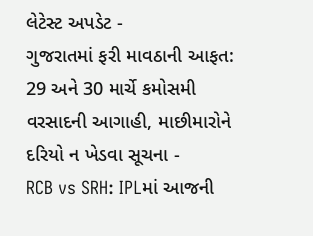લેટેસ્ટ અપડેટ -
ગુજરાતમાં ફરી માવઠાની આફત: 29 અને 30 માર્ચે કમોસમી વરસાદની આગાહી, માછીમારોને દરિયો ન ખેડવા સૂચના -
RCB vs SRH: IPLમાં આજની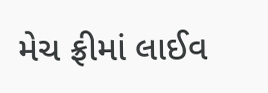મેચ ફ્રીમાં લાઈવ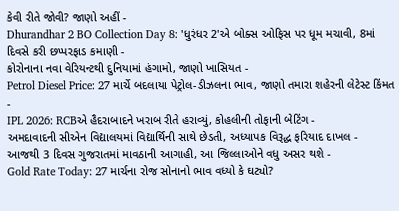કેવી રીતે જોવી? જાણો અહીં -
Dhurandhar 2 BO Collection Day 8: 'ધુરંધર 2'એ બોક્સ ઓફિસ પર ધૂમ મચાવી, 8માં દિવસે કરી છપ્પરફાડ કમાણી -
કોરોનાના નવા વેરિયન્ટથી દુનિયામાં હંગામો, જાણો ખાસિયત -
Petrol Diesel Price: 27 માર્ચે બદલાયા પેટ્રોલ-ડીઝલના ભાવ, જાણો તમારા શહેરની લેટેસ્ટ કિંમત -
IPL 2026: RCBએ હૈદરાબાદને ખરાબ રીતે હરાવ્યું, કોહલીની તોફાની બેટિંગ -
અમદાવાદની સીએન વિદ્યાલયમાં વિદ્યાર્થિની સાથે છેડતી, અધ્યાપક વિરૂદ્ધ ફરિયાદ દાખલ -
આજથી 3 દિવસ ગુજરાતમાં માવઠાની આગાહી, આ જિલ્લાઓને વધુ અસર થશે -
Gold Rate Today: 27 માર્ચના રોજ સોનાનો ભાવ વધ્યો કે ઘટ્યો?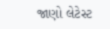જાણો લેટેસ્ટ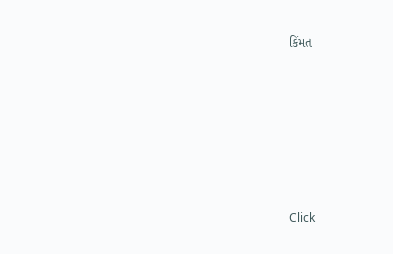કિંમત









Click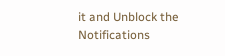it and Unblock the Notifications